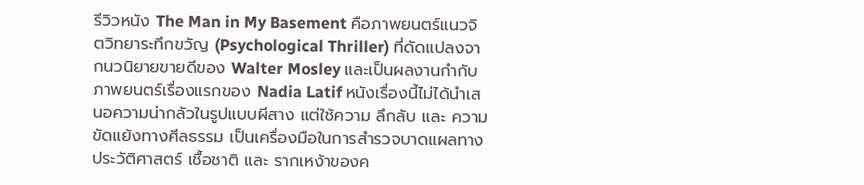รีวิวหนัง The Man in My Basement คือภาพยนตร์แนวจิตวิทยาระทึกขวัญ (Psychological Thriller) ที่ดัดแปลงจากนวนิยายขายดีของ Walter Mosley และเป็นผลงานกำกับภาพยนตร์เรื่องแรกของ Nadia Latif หนังเรื่องนี้ไม่ได้นำเสนอความน่ากลัวในรูปแบบผีสาง แต่ใช้ความ ลึกลับ และ ความขัดแย้งทางศีลธรรม เป็นเครื่องมือในการสำรวจบาดแผลทางประวัติศาสตร์ เชื้อชาติ และ รากเหง้าของค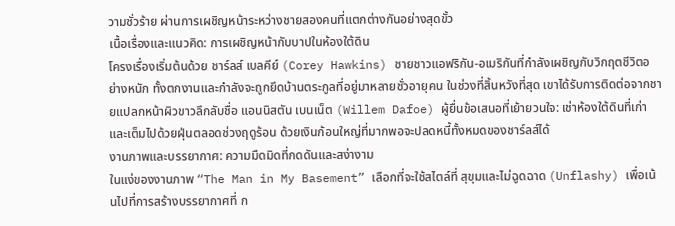วามชั่วร้าย ผ่านการเผชิญหน้าระหว่างชายสองคนที่แตกต่างกันอย่างสุดขั้ว
เนื้อเรื่องและแนวคิด: การเผชิญหน้ากับบาปในห้องใต้ดิน
โครงเรื่องเริ่มต้นด้วย ชาร์ลส์ เบลคีย์ (Corey Hawkins) ชายชาวแอฟริกัน-อเมริกันที่กำลังเผชิญกับวิกฤตชีวิตอย่างหนัก ทั้งตกงานและกำลังจะถูกยึดบ้านตระกูลที่อยู่มาหลายชั่วอายุคน ในช่วงที่สิ้นหวังที่สุด เขาได้รับการติดต่อจากชายแปลกหน้าผิวขาวลึกลับชื่อ แอนนิสตัน เบนเน็ต (Willem Dafoe) ผู้ยื่นข้อเสนอที่เย้ายวนใจ: เช่าห้องใต้ดินที่เก่าและเต็มไปด้วยฝุ่นตลอดช่วงฤดูร้อน ด้วยเงินก้อนใหญ่ที่มากพอจะปลดหนี้ทั้งหมดของชาร์ลส์ได้
งานภาพและบรรยากาศ: ความมืดมิดที่กดดันและสง่างาม
ในแง่ของงานภาพ “The Man in My Basement” เลือกที่จะใช้สไตล์ที่ สุขุมและไม่ฉูดฉาด (Unflashy) เพื่อเน้นไปที่การสร้างบรรยากาศที่ ก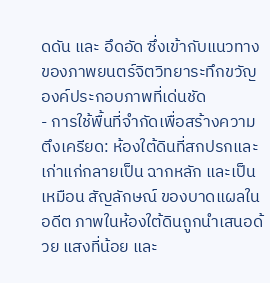ดดัน และ อึดอัด ซึ่งเข้ากับแนวทางของภาพยนตร์จิตวิทยาระทึกขวัญ
องค์ประกอบภาพที่เด่นชัด
- การใช้พื้นที่จำกัดเพื่อสร้างความตึงเครียด: ห้องใต้ดินที่สกปรกและเก่าแก่กลายเป็น ฉากหลัก และเป็นเหมือน สัญลักษณ์ ของบาดแผลในอดีต ภาพในห้องใต้ดินถูกนำเสนอด้วย แสงที่น้อย และ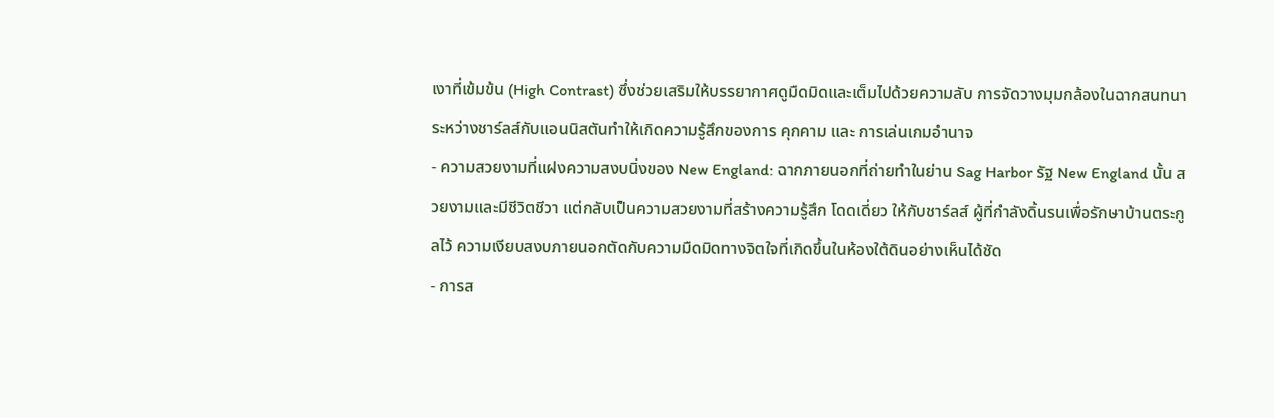เงาที่เข้มข้น (High Contrast) ซึ่งช่วยเสริมให้บรรยากาศดูมืดมิดและเต็มไปด้วยความลับ การจัดวางมุมกล้องในฉากสนทนาระหว่างชาร์ลส์กับแอนนิสตันทำให้เกิดความรู้สึกของการ คุกคาม และ การเล่นเกมอำนาจ
- ความสวยงามที่แฝงความสงบนิ่งของ New England: ฉากภายนอกที่ถ่ายทำในย่าน Sag Harbor รัฐ New England นั้น สวยงามและมีชีวิตชีวา แต่กลับเป็นความสวยงามที่สร้างความรู้สึก โดดเดี่ยว ให้กับชาร์ลส์ ผู้ที่กำลังดิ้นรนเพื่อรักษาบ้านตระกูลไว้ ความเงียบสงบภายนอกตัดกับความมืดมิดทางจิตใจที่เกิดขึ้นในห้องใต้ดินอย่างเห็นได้ชัด
- การส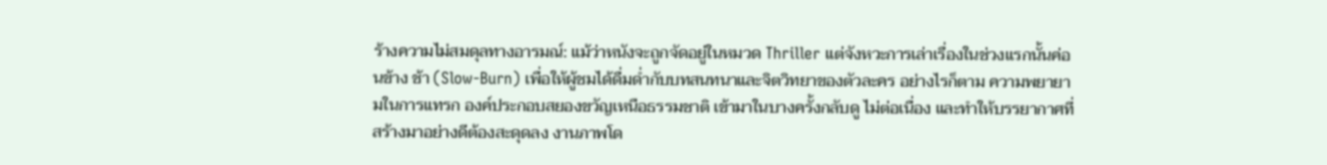ร้างความไม่สมดุลทางอารมณ์: แม้ว่าหนังจะถูกจัดอยู่ในหมวด Thriller แต่จังหวะการเล่าเรื่องในช่วงแรกนั้นค่อนข้าง ช้า (Slow-Burn) เพื่อให้ผู้ชมได้ดื่มด่ำกับบทสนทนาและจิตวิทยาของตัวละคร อย่างไรก็ตาม ความพยายามในการแทรก องค์ประกอบสยองขวัญเหนือธรรมชาติ เข้ามาในบางครั้งกลับดู ไม่ต่อเนื่อง และทำให้บรรยากาศที่สร้างมาอย่างดีต้องสะดุดลง งานภาพโด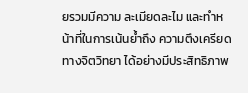ยรวมมีความ ละเมียดละไม และทำหน้าที่ในการเน้นย้ำถึง ความตึงเครียดทางจิตวิทยา ได้อย่างมีประสิทธิภาพ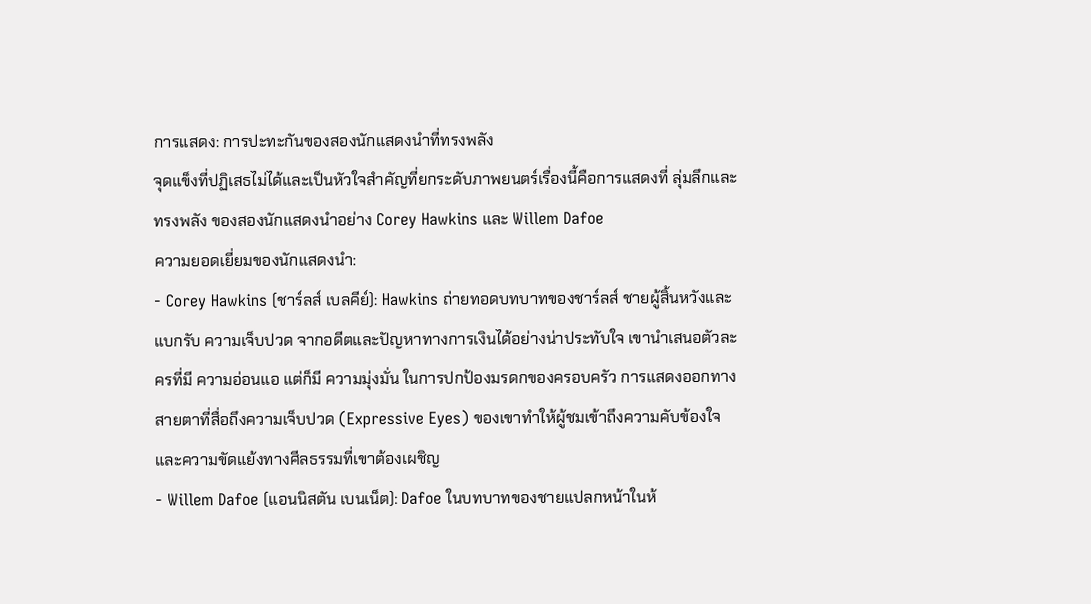การแสดง: การปะทะกันของสองนักแสดงนำที่ทรงพลัง
จุดแข็งที่ปฏิเสธไม่ได้และเป็นหัวใจสำคัญที่ยกระดับภาพยนตร์เรื่องนี้คือการแสดงที่ ลุ่มลึกและทรงพลัง ของสองนักแสดงนำอย่าง Corey Hawkins และ Willem Dafoe
ความยอดเยี่ยมของนักแสดงนำ:
- Corey Hawkins (ชาร์ลส์ เบลคีย์): Hawkins ถ่ายทอดบทบาทของชาร์ลส์ ชายผู้สิ้นหวังและแบกรับ ความเจ็บปวด จากอดีตและปัญหาทางการเงินได้อย่างน่าประทับใจ เขานำเสนอตัวละครที่มี ความอ่อนแอ แต่ก็มี ความมุ่งมั่น ในการปกป้องมรดกของครอบครัว การแสดงออกทาง สายตาที่สื่อถึงความเจ็บปวด (Expressive Eyes) ของเขาทำให้ผู้ชมเข้าถึงความคับข้องใจและความขัดแย้งทางศีลธรรมที่เขาต้องเผชิญ
- Willem Dafoe (แอนนิสตัน เบนเน็ต): Dafoe ในบทบาทของชายแปลกหน้าในห้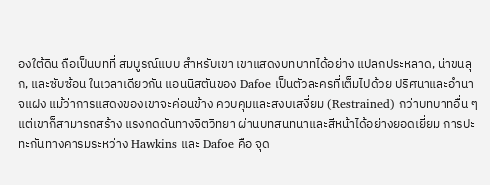องใต้ดิน ถือเป็นบทที่ สมบูรณ์แบบ สำหรับเขา เขาแสดงบทบาทได้อย่าง แปลกประหลาด, น่าขนลุก, และซับซ้อน ในเวลาเดียวกัน แอนนิสตันของ Dafoe เป็นตัวละครที่เต็มไปด้วย ปริศนาและอำนาจแฝง แม้ว่าการแสดงของเขาจะค่อนข้าง ควบคุมและสงบเสงี่ยม (Restrained) กว่าบทบาทอื่น ๆ แต่เขาก็สามารถสร้าง แรงกดดันทางจิตวิทยา ผ่านบทสนทนาและสีหน้าได้อย่างยอดเยี่ยม การปะทะกันทางคารมระหว่าง Hawkins และ Dafoe คือ จุด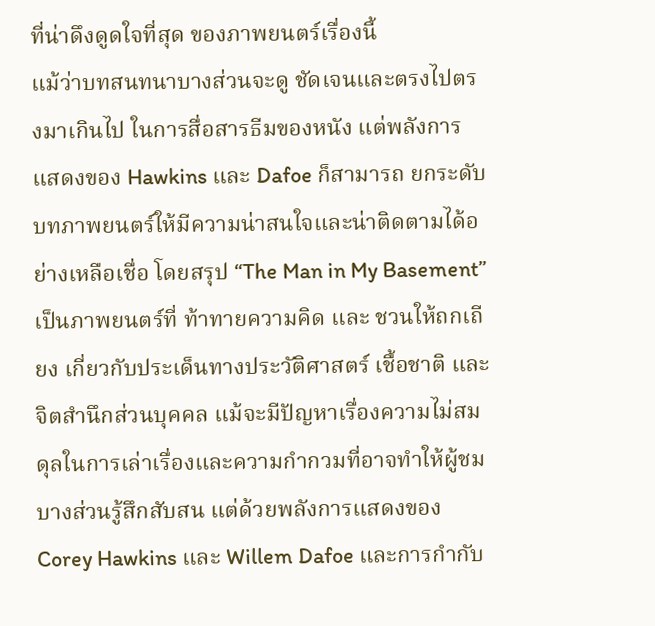ที่น่าดึงดูดใจที่สุด ของภาพยนตร์เรื่องนี้
แม้ว่าบทสนทนาบางส่วนจะดู ชัดเจนและตรงไปตรงมาเกินไป ในการสื่อสารธีมของหนัง แต่พลังการแสดงของ Hawkins และ Dafoe ก็สามารถ ยกระดับ บทภาพยนตร์ให้มีความน่าสนใจและน่าติดตามได้อย่างเหลือเชื่อ โดยสรุป “The Man in My Basement” เป็นภาพยนตร์ที่ ท้าทายความคิด และ ชวนให้ถกเถียง เกี่ยวกับประเด็นทางประวัติศาสตร์ เชื้อชาติ และจิตสำนึกส่วนบุคคล แม้จะมีปัญหาเรื่องความไม่สมดุลในการเล่าเรื่องและความกำกวมที่อาจทำให้ผู้ชมบางส่วนรู้สึกสับสน แต่ด้วยพลังการแสดงของ Corey Hawkins และ Willem Dafoe และการกำกับ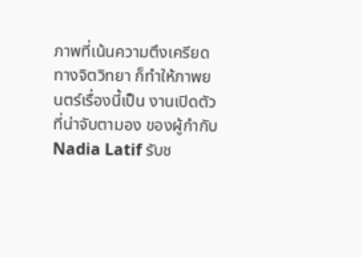ภาพที่เน้นความตึงเครียดทางจิตวิทยา ก็ทำให้ภาพยนตร์เรื่องนี้เป็น งานเปิดตัวที่น่าจับตามอง ของผู้กำกับ Nadia Latif รับช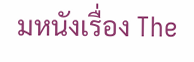มหนังเรื่อง The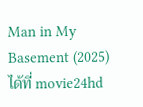Man in My Basement (2025) ได้ที่ movie24hd